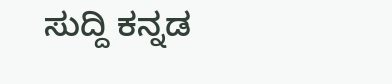ಸುದ್ದಿ ಕನ್ನಡ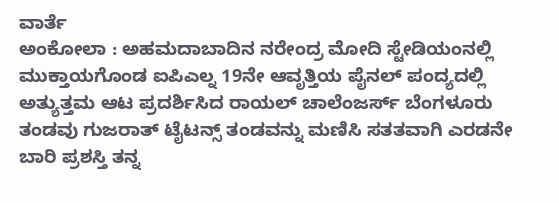ವಾರ್ತೆ
ಅಂಕೋಲಾ : ಅಹಮದಾಬಾದಿನ ನರೇಂದ್ರ ಮೋದಿ ಸ್ಟೇಡಿಯಂನಲ್ಲಿ ಮುಕ್ತಾಯಗೊಂಡ ಐಪಿಎಲ್ನ 19ನೇ ಆವೃತ್ತಿಯ ಪೈನಲ್ ಪಂದ್ಯದಲ್ಲಿ ಅತ್ಯುತ್ತಮ ಆಟ ಪ್ರದರ್ಶಿಸಿದ ರಾಯಲ್ ಚಾಲೆಂಜರ್ಸ್ ಬೆಂಗಳೂರು ತಂಡವು ಗುಜರಾತ್ ಟೈಟನ್ಸ್ ತಂಡವನ್ನು ಮಣಿಸಿ ಸತತವಾಗಿ ಎರಡನೇ ಬಾರಿ ಪ್ರಶಸ್ತಿ ತನ್ನ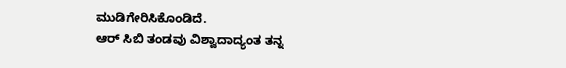ಮುಡಿಗೇರಿಸಿಕೊಂಡಿದೆ.
ಆರ್ ಸಿಬಿ ತಂಡವು ವಿಶ್ವಾದಾದ್ಯಂತ ತನ್ನ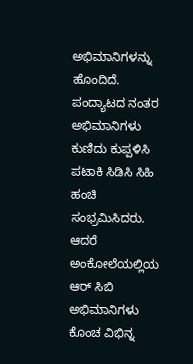ಅಭಿಮಾನಿಗಳನ್ನು ಹೊಂದಿದೆ. ಪಂದ್ಯಾಟದ ನಂತರ ಅಭಿಮಾನಿಗಳು ಕುಣಿದು ಕುಪ್ಪಳಿಸಿ ಪಟಾಕಿ ಸಿಡಿಸಿ ಸಿಹಿ ಹಂಚಿ ಸಂಭ್ರಮಿಸಿದರು. ಆದರೆ ಅಂಕೋಲೆಯಲ್ಲಿಯ ಆರ್ ಸಿಬಿ ಅಭಿಮಾನಿಗಳು ಕೊಂಚ ವಿಭಿನ್ನ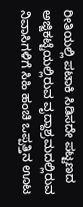ರೀತಿಯಲ್ಲಿ ಪಟಾಕಿ ಸಿಡಿಸದೇ ಪಟ್ಟಣದ ಅಜ್ಜಿಕಟ್ಟೆಯಲ್ಲಿರುವ ವೃದ್ದಾಶ್ರಮದಲ್ಲಿರುವ ನಿವಾಸಿಗಳಿಗೆ ಸಿಹಿ ಹಂಚಿ ಒಪ್ಪತ್ತಿನ ಊಟ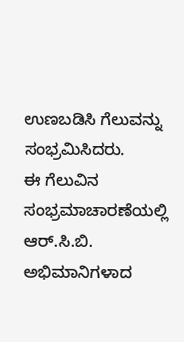ಉಣಬಡಿಸಿ ಗೆಲುವನ್ನು ಸಂಭ್ರಮಿಸಿದರು.
ಈ ಗೆಲುವಿನ ಸಂಭ್ರಮಾಚಾರಣೆಯಲ್ಲಿ ಆರ್.ಸಿ.ಬಿ. ಅಭಿಮಾನಿಗಳಾದ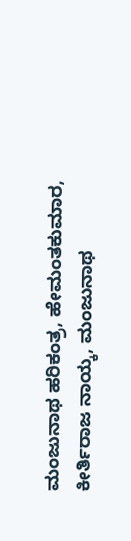ಮಂಜುನಾಥ ಹರಿಕಂತ್ರ, ಹೇಮಂತಕುಮಾರ, ಕೀರ್ತಿರಾಜ ನಾಯ್ಕ, ಮಂಜುನಾಥ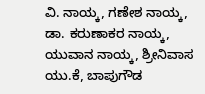ವಿ. ನಾಯ್ಕ, ಗಣೇಶ ನಾಯ್ಕ, ಡಾ. ಕರುಣಾಕರ ನಾಯ್ಕ, ಯುವಾನ ನಾಯ್ಕ, ಶ್ರೀನಿವಾಸ ಯು.ಕೆ, ಬಾಪುಗೌಡ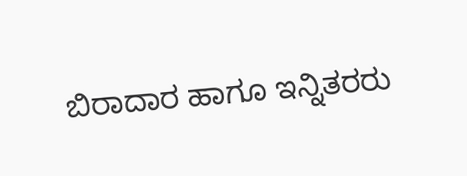ಬಿರಾದಾರ ಹಾಗೂ ಇನ್ನಿತರರು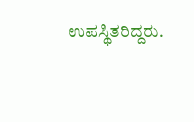ಉಪಸ್ಥಿತರಿದ್ದರು.